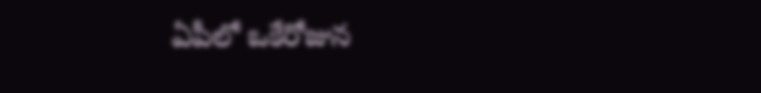ఏపీలో ఒకేరోజున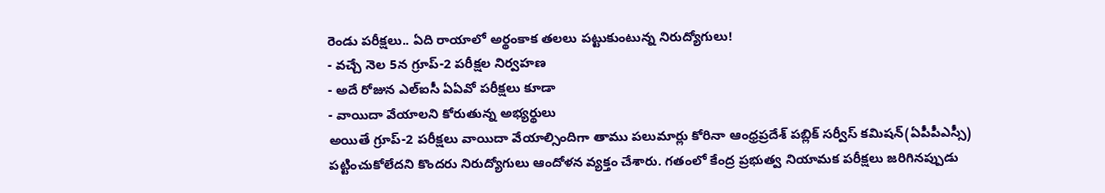రెండు పరీక్షలు.. ఏది రాయాలో అర్థంకాక తలలు పట్టుకుంటున్న నిరుద్యోగులు!
- వచ్చే నెల 5న గ్రూప్-2 పరీక్షల నిర్వహణ
- అదే రోజున ఎల్ఐసీ ఏఏవో పరీక్షలు కూడా
- వాయిదా వేయాలని కోరుతున్న అభ్యర్థులు
అయితే గ్రూప్-2 పరీక్షలు వాయిదా వేయాల్సిందిగా తాము పలుమార్లు కోరినా ఆంధ్రప్రదేశ్ పబ్లిక్ సర్వీస్ కమిషన్(ఏపీపీఎస్సీ) పట్టించుకోలేదని కొందరు నిరుద్యోగులు ఆందోళన వ్యక్తం చేశారు. గతంలో కేంద్ర ప్రభుత్వ నియామక పరీక్షలు జరిగినప్పుడు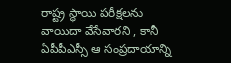రాష్ట్ర స్థాయి పరీక్షలను వాయిదా వేసేవారని , కానీ ఏపీపీఎస్సీ ఆ సంప్రదాయాన్ని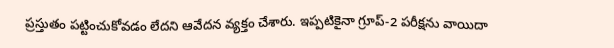ప్రస్తుతం పట్టించుకోవడం లేదని ఆవేదన వ్యక్తం చేశారు. ఇప్పటికైనా గ్రూప్-2 పరీక్షను వాయిదా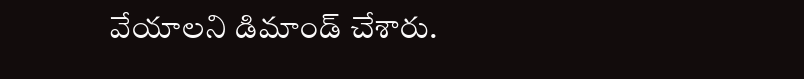వేయాలని డిమాండ్ చేశారు.